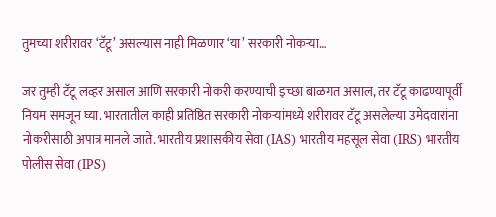तुमच्या शरीरावर ‘टॅटू’ असल्यास नाही मिळणार ‘या’ सरकारी नोकऱ्या…

जर तुम्ही टॅटू लव्हर असाल आणि सरकारी नोकरी करण्याची इच्छा बाळगत असाल, तर टॅटू काढण्यापूर्वी नियम समजून घ्या. भारतातील काही प्रतिष्ठित सरकारी नोकऱ्यांमध्ये शरीरावर टॅटू असलेल्या उमेदवारांना नोकरीसाठी अपात्र मानले जाते. भारतीय प्रशासकीय सेवा (IAS) भारतीय महसूल सेवा (IRS) भारतीय पोलीस सेवा (IPS)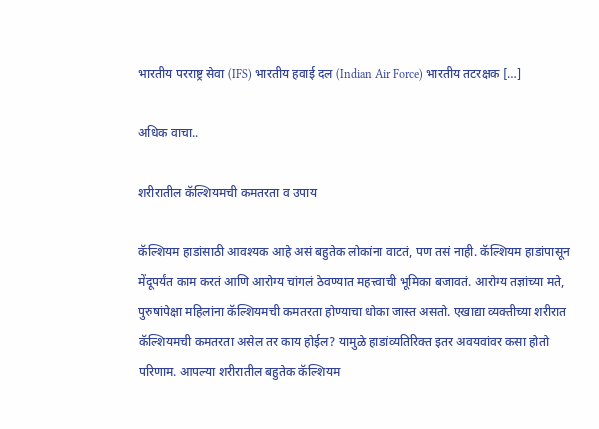भारतीय परराष्ट्र सेवा (IFS) भारतीय हवाई दल (Indian Air Force) भारतीय तटरक्षक […]

अधिक वाचा..

शरीरातील कॅल्शियमची कमतरता व उपाय

कॅल्शियम हाडांसाठी आवश्यक आहे असं बहुतेक लोकांना वाटतं, पण तसं नाही. कॅल्शियम हाडांपासून मेंदूपर्यंत काम करतं आणि आरोग्य चांगलं ठेवण्यात महत्त्वाची भूमिका बजावतं. आरोग्य तज्ञांच्या मते, पुरुषांपेक्षा महिलांना कॅल्शियमची कमतरता होण्याचा धोका जास्त असतो. एखाद्या व्यक्तीच्या शरीरात कॅल्शियमची कमतरता असेल तर काय होईल? यामुळे हाडांव्यतिरिक्त इतर अवयवांवर कसा होतो परिणाम. आपल्या शरीरातील बहुतेक कॅल्शियम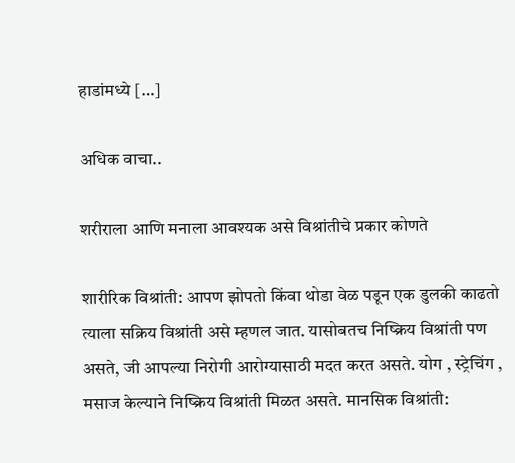हाडांमध्ये […]

अधिक वाचा..

शरीराला आणि मनाला आवश्यक असे विश्रांतीचे प्रकार कोणते

शारीरिक विश्रांती: आपण झोपतो किंवा थोडा वेळ पडून एक डुलकी काढतो त्याला सक्रिय विश्रांती असे म्हणल जात. यासोबतच निष्क्रिय विश्रांती पण असते, जी आपल्या निरोगी आरोग्यासाठी मदत करत असते. योग , स्ट्रेचिंग , मसाज केल्याने निष्क्रिय विश्रांती मिळत असते. मानसिक विश्रांती: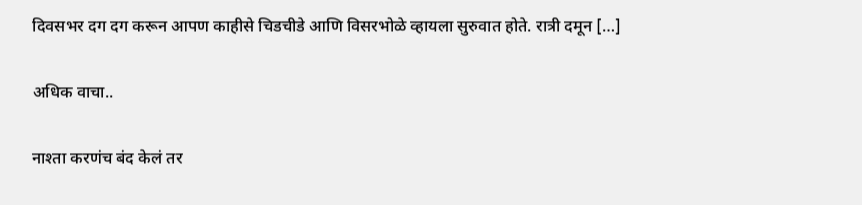दिवसभर दग दग करून आपण काहीसे चिडचीडे आणि विसरभोळे व्हायला सुरुवात होते. रात्री दमून […]

अधिक वाचा..

नाश्ता करणंच बंद केलं तर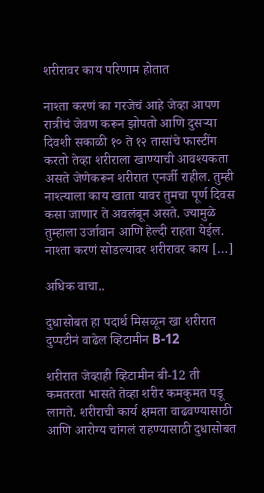शरीरावर काय परिणाम होतात

नाश्ता करणं का गरजेचं आहे जेव्हा आपण रात्रीचं जेवण करून झोपतो आणि दुसऱ्या दिवशी सकाळी १० ते १२ तासांचे फास्टींग करतो तेव्हा शरीराला खाण्याची आवश्यकता असते जेणेकरून शरीरात एनर्जी राहील. तुम्ही नाश्त्याला काय खाता यावर तुमचा पूर्ण दिवस कसा जाणार ते अवलंबून असते. ज्यामुळे तुम्हाला उर्जावान आणि हेल्दी राहता येईल. नाश्ता करणं सोडल्यावर शरीरावर काय […]

अधिक वाचा..

दुधासोबत हा पदार्थ मिसळून खा शरीरात दुप्पटीनं वाढेल व्हिटामीन B-12

शरीरात जेव्हाही व्हिटामीन बी-12 ती कमतरता भासते तेव्हा शरीर कमकुमत पडू लागते. शरीराची कार्य क्षमता वाढवण्यासाठी आणि आरोग्य चांगलं राहण्यासाठी दुधासोबत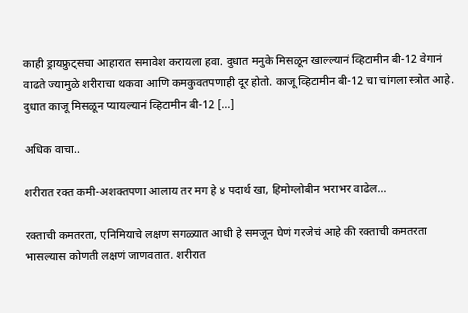काही ड्रायफ्रुट्सचा आहारात समावेश करायला हवा. दुधात मनुके मिसळून खाल्ल्यानं व्हिटामीन बी-12 वेगानं वाढते ज्यामुळे शरीराचा थकवा आणि कमकुवतपणाही दूर होतो. काजू व्हिटामीन बी-12 चा चांगला स्त्रोत आहे. दुधात काजू मिसळून प्यायल्यानं व्हिटामीन बी-12 […]

अधिक वाचा..

शरीरात रक्त कमी-अशक्तपणा आलाय तर मग हे ४ पदार्थ खा, हिमोग्लोबीन भराभर वाढेल…

रक्ताची कमतरता, एनिमियाचे लक्षण सगळ्यात आधी हे समजून घेणं गरजेचं आहे की रक्ताची कमतरता भासल्यास कोणती लक्षणं जाणवतात. शरीरात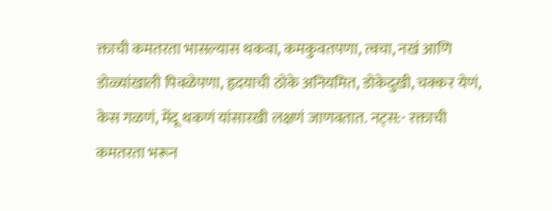क्ताची कमतरता भासल्यास थकवा, कमकुवतपणा, त्वचा, नखं आणि डोळ्यांखाली पिवळेपणा, हृदयाची ठोके अनियमित, डोकेदुखी, चक्कर येणं, केस गळणं, मेंदू थकणं यांसारखी लक्षणं जाणवतात. नट्स:- रक्ताची कमतरता भरून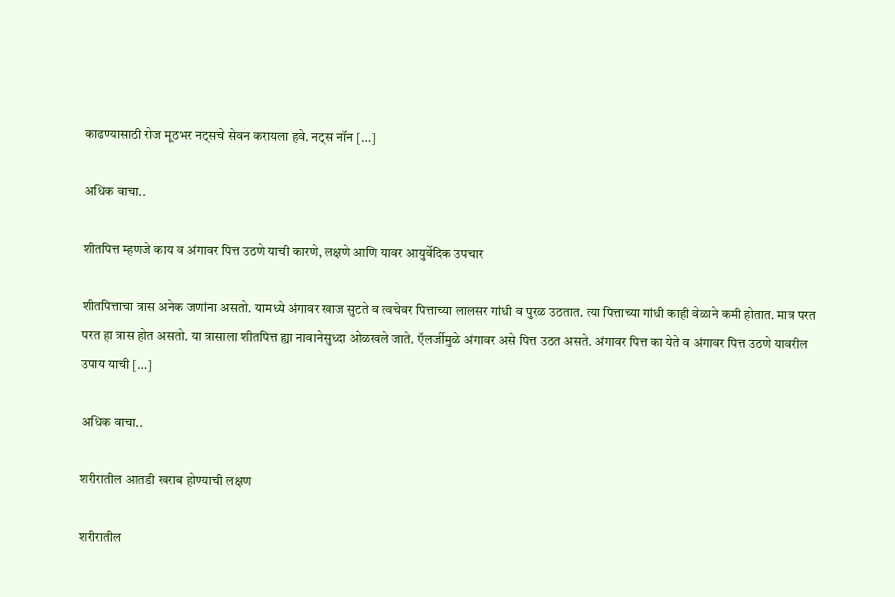काढण्यासाठी रोज मूठभर नट्सचे सेवन करायला हवे. नट्स नॉन […]

अधिक वाचा..

शीतपित्त म्हणजे काय व अंगावर पित्त उठणे याची कारणे, लक्षणे आणि यावर आयुर्वेदिक उपचार

शीतपित्ताचा त्रास अनेक जणांना असतो. यामध्ये अंगावर खाज सुटते व त्वचेवर पित्ताच्या लालसर गांधी व पुरळ उठतात. त्या पित्ताच्या गांधी काही वेळाने कमी होतात. मात्र परत परत हा त्रास होत असतो. या त्रासाला शीतपित्त ह्या नावानेसुध्दा ओळखले जाते. ऍलर्जीमुळे अंगावर असे पित्त उठत असते. अंगावर पित्त का येते व अंगावर पित्त उठणे यावरील उपाय याची […]

अधिक वाचा..

शरीरातील आतडी खराब होण्याची लक्षण

शरीरातील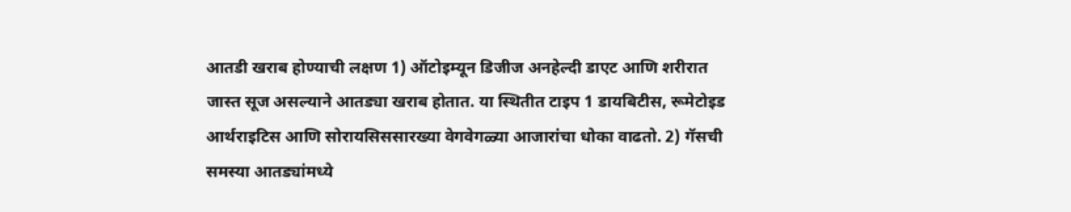आतडी खराब होण्याची लक्षण 1) ऑटोइम्यून डिजीज अनहेल्दी डाएट आणि शरीरात जास्त सूज असल्याने आतड्या खराब होतात. या स्थितीत टाइप 1 डायबिटीस, रूमेटोइड आर्थराइटिस आणि सोरायसिससारख्या वेगवेगळ्या आजारांचा धोका वाढतो. 2) गॅसची समस्या आतड्यांमध्ये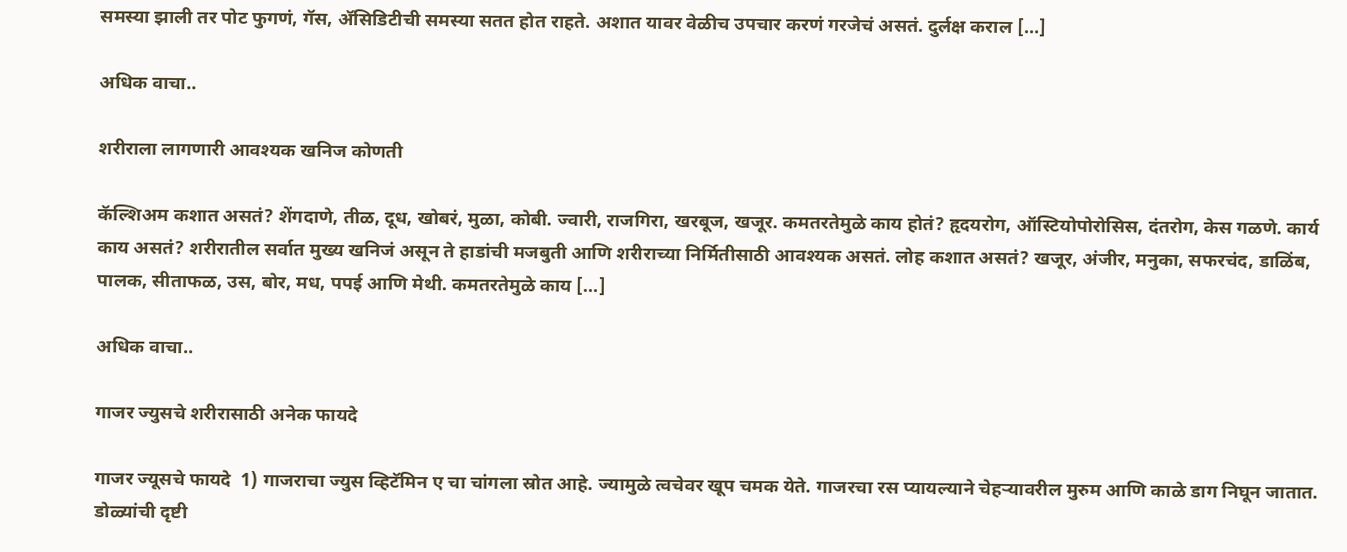समस्या झाली तर पोट फुगणं, गॅस, ॲसिडिटीची समस्या सतत होत राहते. अशात यावर वेळीच उपचार करणं गरजेचं असतं. दुर्लक्ष कराल […]

अधिक वाचा..

शरीराला लागणारी आवश्यक खनिज कोणती

कॅल्शिअम कशात असतं? शेंगदाणे, तीळ, दूध, खोबरं, मुळा, कोबी. ज्वारी, राजगिरा, खरबूज, खजूर. कमतरतेमुळे काय होतं? हृदयरोग, ऑस्टियोपोरोसिस, दंतरोग, केस गळणे. कार्य काय असतं? शरीरातील सर्वात मुख्य खनिजं असून ते हाडांची मजबुती आणि शरीराच्या निर्मितीसाठी आवश्यक असतं. लोह कशात असतं? खजूर, अंजीर, मनुका, सफरचंद, डाळिंब, पालक, सीताफळ, उस, बोर, मध, पपई आणि मेथी. कमतरतेमुळे काय […]

अधिक वाचा..

गाजर ज्युसचे शरीरासाठी अनेक फायदे

गाजर ज्यूसचे फायदे  1) गाजराचा ज्युस व्हिटॅमिन ए चा चांगला स्रोत आहे. ज्यामुळे त्वचेवर खूप चमक येते. गाजरचा रस प्यायल्याने चेहऱ्यावरील मुरुम आणि काळे डाग निघून जातात. डोळ्यांची दृष्टी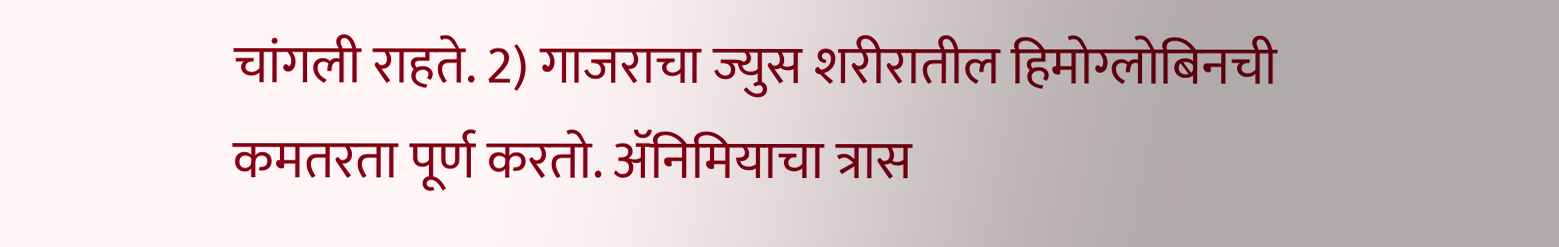चांगली राहते. 2) गाजराचा ज्युस शरीरातील हिमोग्लोबिनची कमतरता पूर्ण करतो. ॲनिमियाचा त्रास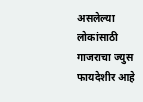असलेल्या लोकांसाठी गाजराचा ज्युस फायदेशीर आहे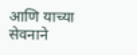आणि याच्या सेवनाने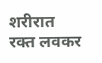शरीरात रक्त लवकर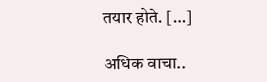तयार होते. […]

अधिक वाचा..